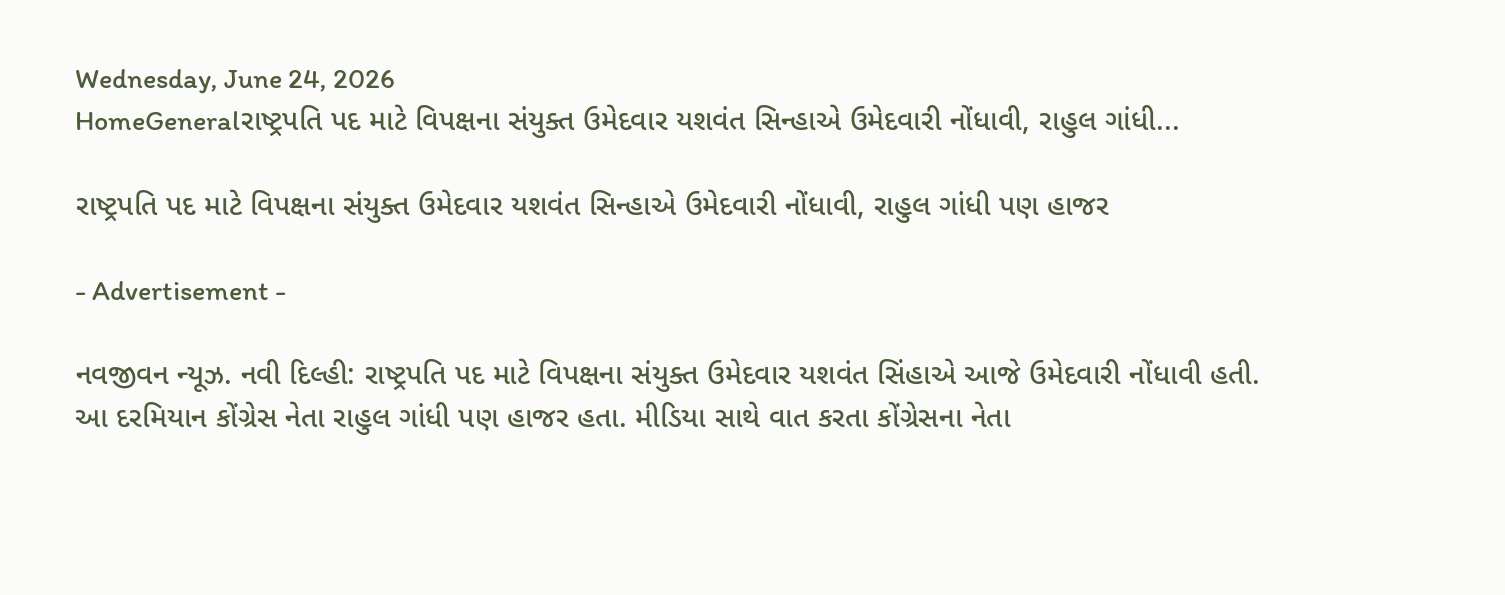Wednesday, June 24, 2026
HomeGeneralરાષ્ટ્રપતિ પદ માટે વિપક્ષના સંયુક્ત ઉમેદવાર યશવંત સિન્હાએ ઉમેદવારી નોંધાવી, રાહુલ ગાંધી...

રાષ્ટ્રપતિ પદ માટે વિપક્ષના સંયુક્ત ઉમેદવાર યશવંત સિન્હાએ ઉમેદવારી નોંધાવી, રાહુલ ગાંધી પણ હાજર

- Advertisement -

નવજીવન ન્યૂઝ. નવી દિલ્હી: રાષ્ટ્રપતિ પદ માટે વિપક્ષના સંયુક્ત ઉમેદવાર યશવંત સિંહાએ આજે ઉમેદવારી નોંધાવી હતી. આ દરમિયાન કોંગ્રેસ નેતા રાહુલ ગાંધી પણ હાજર હતા. મીડિયા સાથે વાત કરતા કોંગ્રેસના નેતા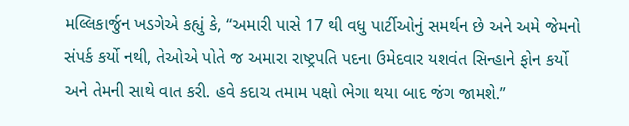મલ્લિકાર્જુન ખડગેએ કહ્યું કે, “અમારી પાસે 17 થી વધુ પાર્ટીઓનું સમર્થન છે અને અમે જેમનો સંપર્ક કર્યો નથી, તેઓએ પોતે જ અમારા રાષ્ટ્રપતિ પદના ઉમેદવાર યશવંત સિન્હાને ફોન કર્યો અને તેમની સાથે વાત કરી. હવે કદાચ તમામ પક્ષો ભેગા થયા બાદ જંગ જામશે.”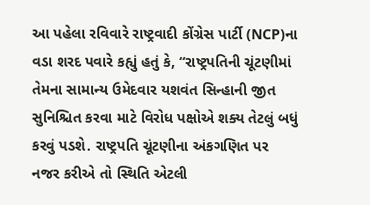આ પહેલા રવિવારે રાષ્ટ્રવાદી કોંગ્રેસ પાર્ટી (NCP)ના વડા શરદ પવારે કહ્યું હતું કે, “રાષ્ટ્રપતિની ચૂંટણીમાં તેમના સામાન્ય ઉમેદવાર યશવંત સિન્હાની જીત સુનિશ્ચિત કરવા માટે વિરોધ પક્ષોએ શક્ય તેટલું બધું કરવું પડશે. રાષ્ટ્રપતિ ચૂંટણીના અંકગણિત પર નજર કરીએ તો સ્થિતિ એટલી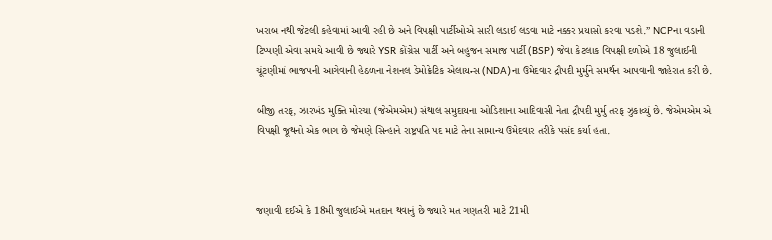ખરાબ નથી જેટલી કહેવામાં આવી રહી છે અને વિપક્ષી પાર્ટીઓએ સારી લડાઈ લડવા માટે નક્કર પ્રયાસો કરવા પડશે.” NCPના વડાની ટિપ્પણી એવા સમયે આવી છે જ્યારે YSR કોંગ્રેસ પાર્ટી અને બહુજન સમાજ પાર્ટી (BSP) જેવા કેટલાક વિપક્ષી દળોએ 18 જુલાઈની ચૂંટણીમાં ભાજપની આગેવાની હેઠળના નેશનલ ડેમોક્રેટિક એલાયન્સ (NDA)ના ઉમેદવાર દ્રૌપદી મુર્મુને સમર્થન આપવાની જાહેરાત કરી છે.

બીજી તરફ, ઝારખંડ મુક્તિ મોરચા (જેએમએમ) સંથાલ સમુદાયના ઓડિશાના આદિવાસી નેતા દ્રૌપદી મુર્મુ તરફ ઝુકાવ્યું છે. જેએમએમ એ વિપક્ષી જૂથનો એક ભાગ છે જેમણે સિન્હાને રાષ્ટ્રપતિ પદ માટે તેના સામાન્ય ઉમેદવાર તરીકે પસંદ કર્યા હતા.



જણાવી દઈએ કે 18મી જુલાઈએ મતદાન થવાનું છે જ્યારે મત ગણતરી માટે 21મી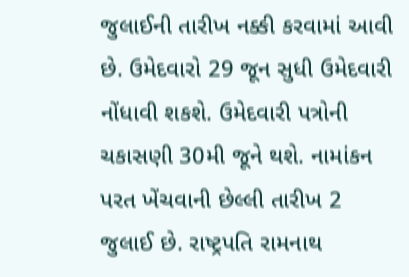જુલાઈની તારીખ નક્કી કરવામાં આવી છે. ઉમેદવારો 29 જૂન સુધી ઉમેદવારી નોંધાવી શકશે. ઉમેદવારી પત્રોની ચકાસણી 30મી જૂને થશે. નામાંકન પરત ખેંચવાની છેલ્લી તારીખ 2 જુલાઈ છે. રાષ્ટ્રપતિ રામનાથ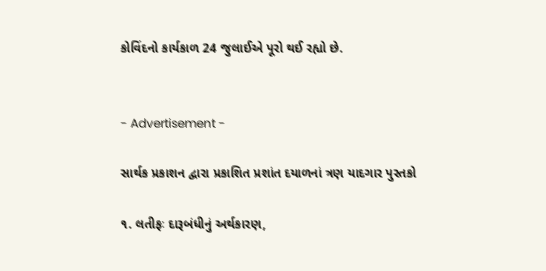કોવિંદનો કાર્યકાળ 24 જુલાઈએ પૂરો થઈ રહ્યો છે.


- Advertisement -

સાર્થક પ્રકાશન દ્વારા પ્રકાશિત પ્રશાંત દયાળનાં ત્રણ યાદગાર પુસ્તકો

૧. લતીફઃ દારૂબંધીનું અર્થકારણ,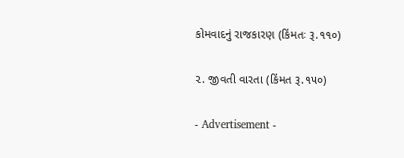કોમવાદનું રાજકારણ (કિંમતઃ રૂ.૧૧૦)

૨. જીવતી વારતા (કિંમત રૂ.૧૫૦)

- Advertisement -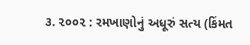૩. ૨૦૦૨ : રમખાણોનું અધૂરું સત્ય (કિંમત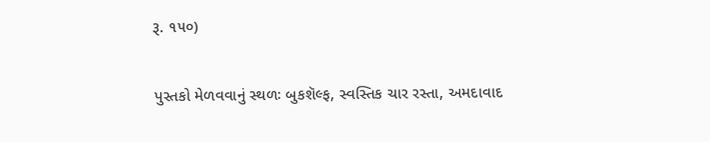રૂ. ૧૫૦)

પુસ્તકો મેળવવાનું સ્થળઃ બુકશૅલ્ફ, સ્વસ્તિક ચાર રસ્તા, અમદાવાદ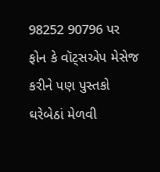98252 90796 પર ફોન કે વૉટ્સએપ મેસેજ કરીને પણ પુસ્તકો ઘરેબેઠાં મેળવી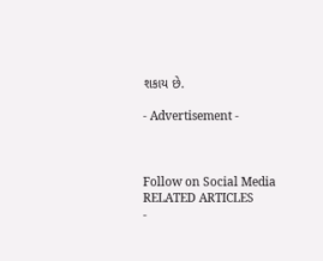શકાય છે.

- Advertisement -



Follow on Social Media
RELATED ARTICLES
-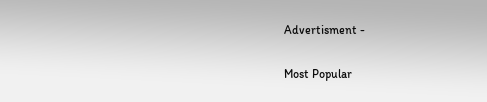Advertisment -

Most Popular